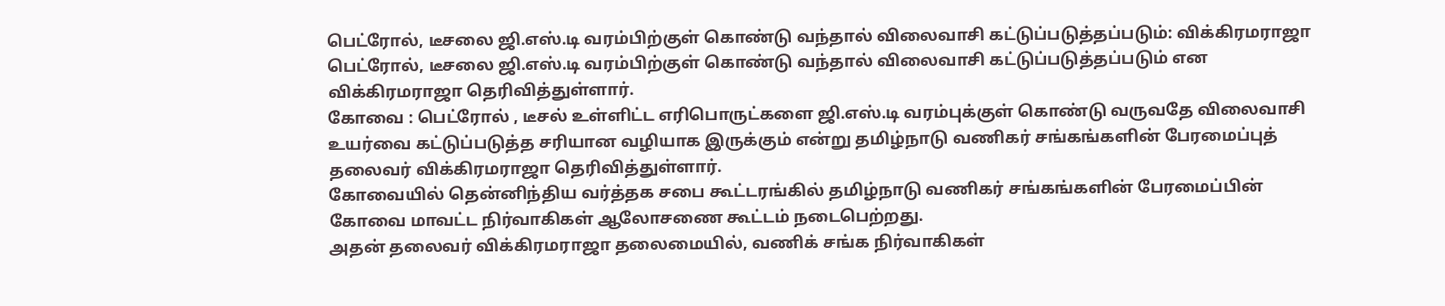பெட்ரோல், டீசலை ஜி.எஸ்.டி வரம்பிற்குள் கொண்டு வந்தால் விலைவாசி கட்டுப்படுத்தப்படும்: விக்கிரமராஜா
பெட்ரோல், டீசலை ஜி.எஸ்.டி வரம்பிற்குள் கொண்டு வந்தால் விலைவாசி கட்டுப்படுத்தப்படும் என விக்கிரமராஜா தெரிவித்துள்ளார்.
கோவை : பெட்ரோல் , டீசல் உள்ளிட்ட எரிபொருட்களை ஜி.எஸ்.டி வரம்புக்குள் கொண்டு வருவதே விலைவாசி உயர்வை கட்டுப்படுத்த சரியான வழியாக இருக்கும் என்று தமிழ்நாடு வணிகர் சங்கங்களின் பேரமைப்புத் தலைவர் விக்கிரமராஜா தெரிவித்துள்ளார்.
கோவையில் தென்னிந்திய வர்த்தக சபை கூட்டரங்கில் தமிழ்நாடு வணிகர் சங்கங்களின் பேரமைப்பின் கோவை மாவட்ட நிர்வாகிகள் ஆலோசணை கூட்டம் நடைபெற்றது.
அதன் தலைவர் விக்கிரமராஜா தலைமையில், வணிக் சங்க நிர்வாகிகள்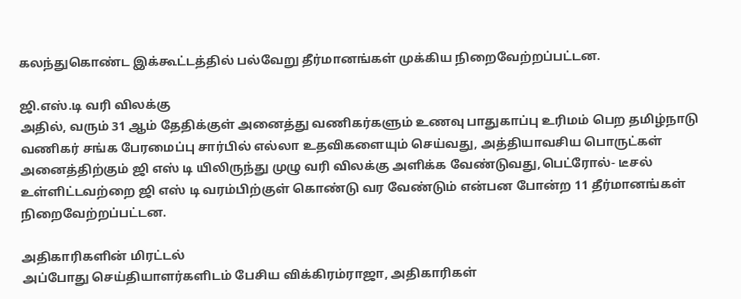கலந்துகொண்ட இக்கூட்டத்தில் பல்வேறு தீர்மானங்கள் முக்கிய நிறைவேற்றப்பட்டன.

ஜி.எஸ்.டி வரி விலக்கு
அதில், வரும் 31 ஆம் தேதிக்குள் அனைத்து வணிகர்களும் உணவு பாதுகாப்பு உரிமம் பெற தமிழ்நாடு வணிகர் சங்க பேரமைப்பு சார்பில் எல்லா உதவிகளையும் செய்வது, அத்தியாவசிய பொருட்கள் அனைத்திற்கும் ஜி எஸ் டி யிலிருந்து முழு வரி விலக்கு அளிக்க வேண்டுவது,பெட்ரோல்- டீசல் உள்ளிட்டவற்றை ஜி எஸ் டி வரம்பிற்குள் கொண்டு வர வேண்டும் என்பன போன்ற 11 தீர்மானங்கள் நிறைவேற்றப்பட்டன.

அதிகாரிகளின் மிரட்டல்
அப்போது செய்தியாளர்களிடம் பேசிய விக்கிரம்ராஜா, அதிகாரிகள்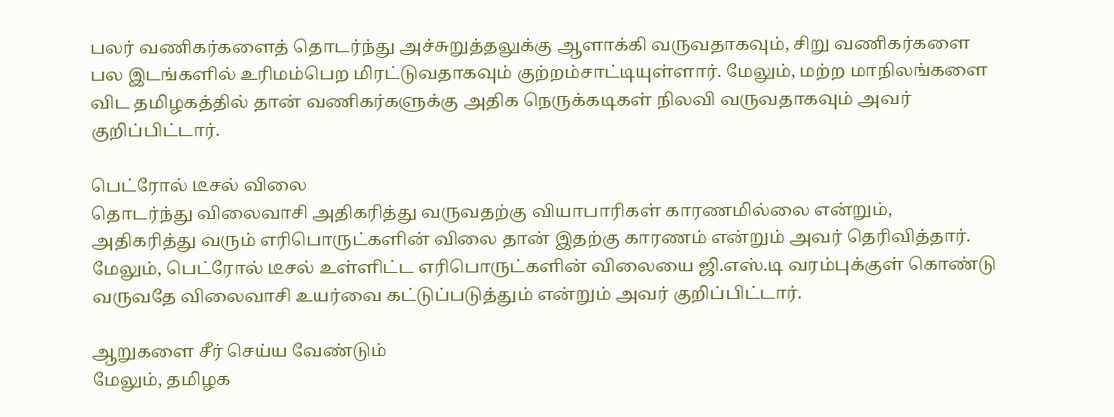பலர் வணிகர்களைத் தொடர்ந்து அச்சுறுத்தலுக்கு ஆளாக்கி வருவதாகவும், சிறு வணிகர்களை பல இடங்களில் உரிமம்பெற மிரட்டுவதாகவும் குற்றம்சாட்டியுள்ளார். மேலும், மற்ற மாநிலங்களை விட தமிழகத்தில் தான் வணிகர்களுக்கு அதிக நெருக்கடிகள் நிலவி வருவதாகவும் அவர் குறிப்பிட்டார்.

பெட்ரோல் டீசல் விலை
தொடர்ந்து விலைவாசி அதிகரித்து வருவதற்கு வியாபாரிகள் காரணமில்லை என்றும், அதிகரித்து வரும் எரிபொருட்களின் விலை தான் இதற்கு காரணம் என்றும் அவர் தெரிவித்தார். மேலும், பெட்ரோல் டீசல் உள்ளிட்ட எரிபொருட்களின் விலையை ஜி.எஸ்.டி வரம்புக்குள் கொண்டு வருவதே விலைவாசி உயர்வை கட்டுப்படுத்தும் என்றும் அவர் குறிப்பிட்டார்.

ஆறுகளை சீர் செய்ய வேண்டும்
மேலும், தமிழக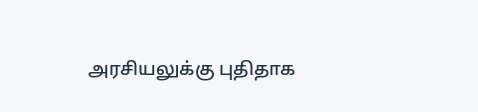அரசியலுக்கு புதிதாக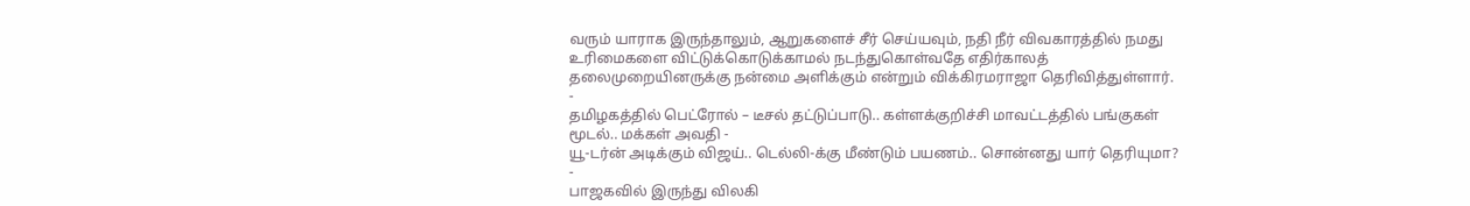வரும் யாராக இருந்தாலும், ஆறுகளைச் சீர் செய்யவும், நதி நீர் விவகாரத்தில் நமது உரிமைகளை விட்டுக்கொடுக்காமல் நடந்துகொள்வதே எதிர்காலத் தலைமுறையினருக்கு நன்மை அளிக்கும் என்றும் விக்கிரமராஜா தெரிவித்துள்ளார்.
-
தமிழகத்தில் பெட்ரோல் – டீசல் தட்டுப்பாடு.. கள்ளக்குறிச்சி மாவட்டத்தில் பங்குகள் மூடல்.. மக்கள் அவதி -
யூ-டர்ன் அடிக்கும் விஜய்.. டெல்லி-க்கு மீண்டும் பயணம்.. சொன்னது யார் தெரியுமா? -
பாஜகவில் இருந்து விலகி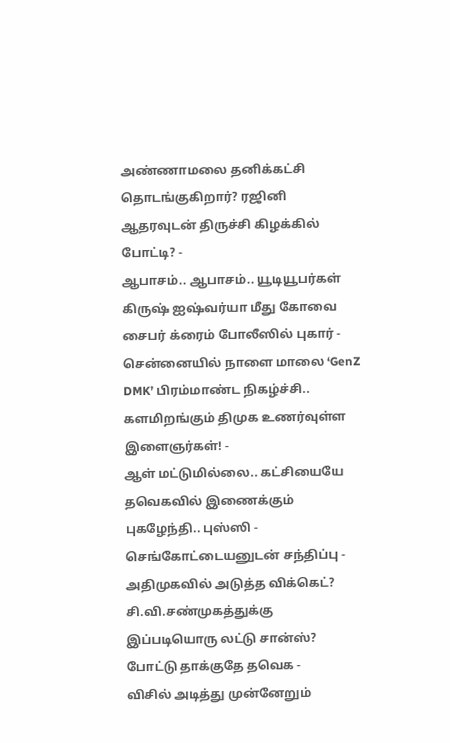அண்ணாமலை தனிக்கட்சி தொடங்குகிறார்? ரஜினி ஆதரவுடன் திருச்சி கிழக்கில் போட்டி? -
ஆபாசம்.. ஆபாசம்.. யூடியூபர்கள் கிருஷ் ஐஷ்வர்யா மீது கோவை சைபர் க்ரைம் போலீஸில் புகார் -
சென்னையில் நாளை மாலை ‘GenZ DMK’ பிரம்மாண்ட நிகழ்ச்சி.. களமிறங்கும் திமுக உணர்வுள்ள இளைஞர்கள்! -
ஆள் மட்டுமில்லை.. கட்சியையே தவெகவில் இணைக்கும் புகழேந்தி.. புஸ்ஸி - செங்கோட்டையனுடன் சந்திப்பு -
அதிமுகவில் அடுத்த விக்கெட்? சி.வி.சண்முகத்துக்கு இப்படியொரு லட்டு சான்ஸ்? போட்டு தாக்குதே தவெக -
விசில் அடித்து முன்னேறும்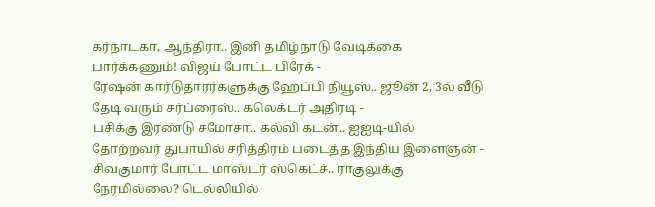கர்நாடகா, ஆந்திரா.. இனி தமிழ்நாடு வேடிக்கை பார்க்கணும்! விஜய் போட்ட பிரேக் -
ரேஷன் கார்டுதாரர்களுக்கு ஹேப்பி நியூஸ்.. ஜூன் 2, 3ல் வீடு தேடி வரும் சர்ப்ரைஸ்.. கலெக்டர் அதிரடி -
பசிக்கு இரண்டு சமோசா.. கல்வி கடன்.. ஐஐடி-யில் தோற்றவர் துபாயில் சரித்திரம் படைத்த இந்திய இளைஞன் -
சிவகுமார் போட்ட மாஸ்டர் ஸ்கெட்ச்.. ராகுலுக்கு நேரமில்லை? டெல்லியில்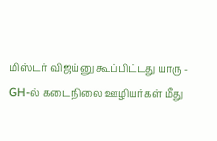மிஸ்டர் விஜய்னு கூப்பிட்டது யாரு -
GH-ல் கடைநிலை ஊழியர்கள் மீது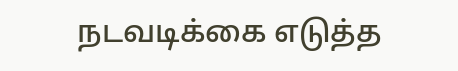நடவடிக்கை எடுத்த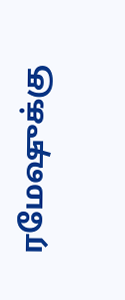ரமேஷுக்கு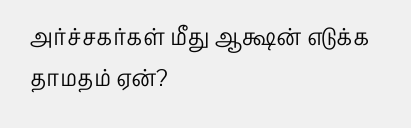அர்ச்சகர்கள் மீது ஆக்ஷன் எடுக்க தாமதம் ஏன்?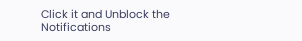Click it and Unblock the Notifications